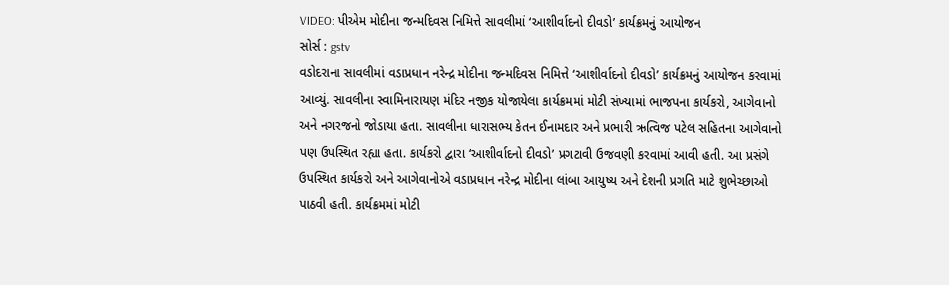VIDEO: પીએમ મોદીના જન્મદિવસ નિમિત્તે સાવલીમાં ‘આશીર્વાદનો દીવડો’ કાર્યક્રમનું આયોજન
સોર્સ : gstv
વડોદરાના સાવલીમાં વડાપ્રધાન નરેન્દ્ર મોદીના જન્મદિવસ નિમિત્તે ‘આશીર્વાદનો દીવડો’ કાર્યક્રમનું આયોજન કરવામાં આવ્યું. સાવલીના સ્વામિનારાયણ મંદિર નજીક યોજાયેલા કાર્યક્રમમાં મોટી સંખ્યામાં ભાજપના કાર્યકરો, આગેવાનો અને નગરજનો જોડાયા હતા. સાવલીના ધારાસભ્ય કેતન ઈનામદાર અને પ્રભારી ઋત્વિજ પટેલ સહિતના આગેવાનો પણ ઉપસ્થિત રહ્યા હતા. કાર્યકરો દ્વારા ‘આશીર્વાદનો દીવડો’ પ્રગટાવી ઉજવણી કરવામાં આવી હતી. આ પ્રસંગે ઉપસ્થિત કાર્યકરો અને આગેવાનોએ વડાપ્રધાન નરેન્દ્ર મોદીના લાંબા આયુષ્ય અને દેશની પ્રગતિ માટે શુભેચ્છાઓ પાઠવી હતી. કાર્યક્રમમાં મોટી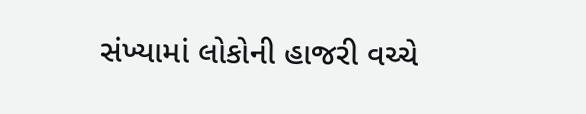સંખ્યામાં લોકોની હાજરી વચ્ચે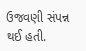ઉજવણી સંપન્ન થઈ હતી.